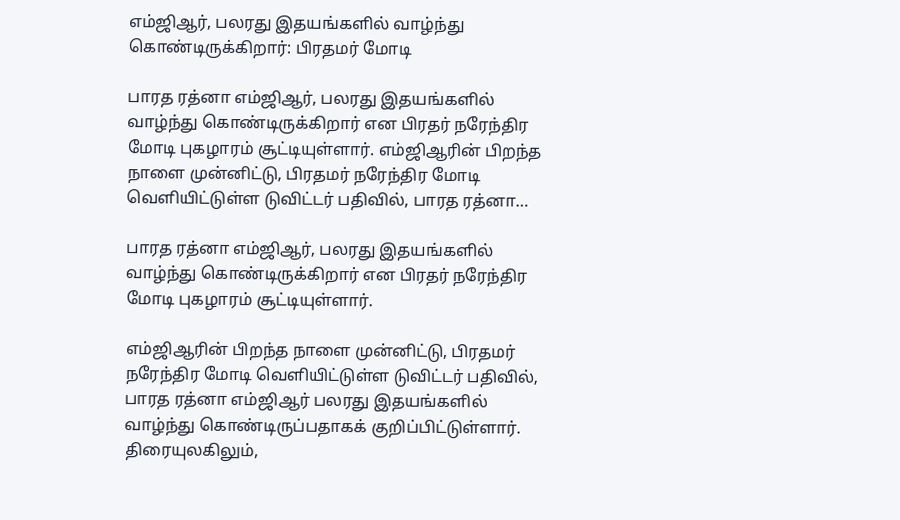எம்ஜிஆர், பலரது இதயங்களில் வாழ்ந்து கொண்டிருக்கிறார்: பிரதமர் மோடி

பாரத ரத்னா எம்ஜிஆர், பலரது இதயங்களில் வாழ்ந்து கொண்டிருக்கிறார் என பிரதர் நரேந்திர மோடி புகழாரம் சூட்டியுள்ளார். எம்ஜிஆரின் பிறந்த நாளை முன்னிட்டு, பிரதமர் நரேந்திர மோடி வெளியிட்டுள்ள டுவிட்டர் பதிவில், பாரத ரத்னா…

பாரத ரத்னா எம்ஜிஆர், பலரது இதயங்களில் வாழ்ந்து கொண்டிருக்கிறார் என பிரதர் நரேந்திர மோடி புகழாரம் சூட்டியுள்ளார்.

எம்ஜிஆரின் பிறந்த நாளை முன்னிட்டு, பிரதமர் நரேந்திர மோடி வெளியிட்டுள்ள டுவிட்டர் பதிவில், பாரத ரத்னா எம்ஜிஆர் பலரது இதயங்களில் வாழ்ந்து கொண்டிருப்பதாகக் குறிப்பிட்டுள்ளார். திரையுலகிலும்,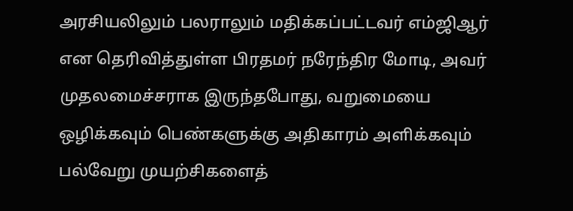அரசியலிலும் பலராலும் மதிக்கப்பட்டவர் எம்ஜிஆர் என தெரிவித்துள்ள பிரதமர் நரேந்திர மோடி, அவர் முதலமைச்சராக இருந்தபோது, வறுமையை ஒழிக்கவும் பெண்களுக்கு அதிகாரம் அளிக்கவும் பல்வேறு முயற்சிகளைத்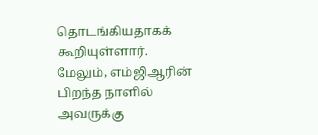தொடங்கியதாகக் கூறியுள்ளார். மேலும், எம்ஜிஆரின் பிறந்த நாளில் அவருக்கு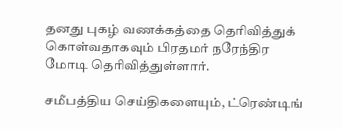தனது புகழ் வணக்கத்தை தெரிவித்துக் கொள்வதாகவும் பிரதமர் நரேந்திர மோடி தெரிவித்துள்ளார்.

சமீபத்திய செய்திகளையும், ட்ரெண்டிங்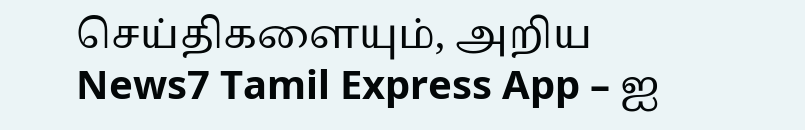செய்திகளையும், அறிய News7 Tamil Express App – ஐ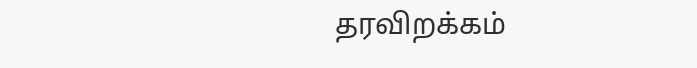தரவிறக்கம்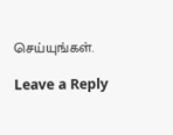செய்யுங்கள்.

Leave a Reply